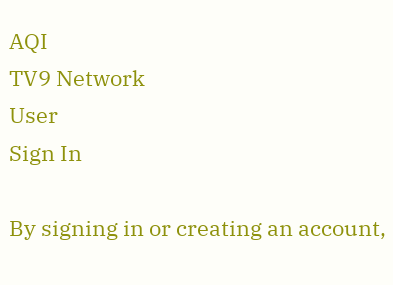AQI
TV9 Network
User
Sign In

By signing in or creating an account,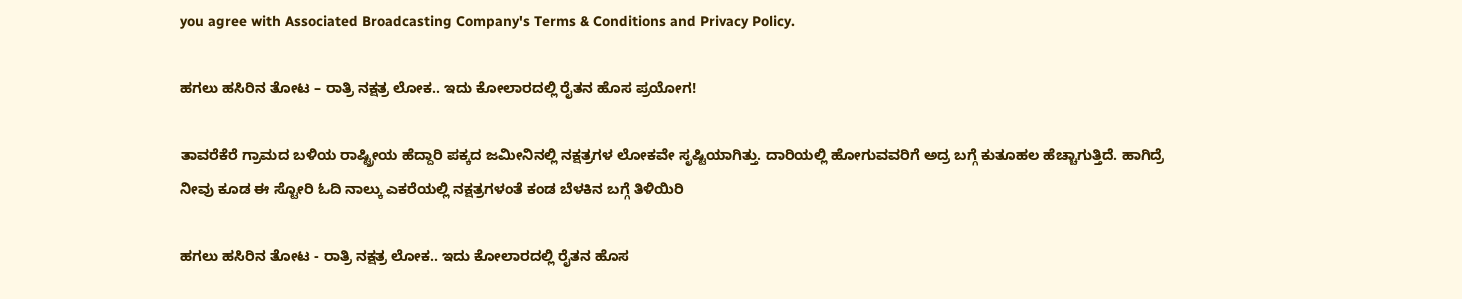you agree with Associated Broadcasting Company's Terms & Conditions and Privacy Policy.

ಹಗಲು ಹಸಿರಿನ ತೋಟ – ರಾತ್ರಿ ನಕ್ಷತ್ರ ಲೋಕ.. ಇದು ಕೋಲಾರದಲ್ಲಿ ರೈತನ ಹೊಸ ಪ್ರಯೋಗ!

ತಾವರೆಕೆರೆ ಗ್ರಾಮದ ಬಳಿಯ ರಾಷ್ಟ್ರೀಯ ಹೆದ್ದಾರಿ ಪಕ್ಕದ ಜಮೀನಿನಲ್ಲಿ ನಕ್ಷತ್ರಗಳ ಲೋಕವೇ ಸೃಷ್ಟಿಯಾಗಿತ್ತು. ದಾರಿಯಲ್ಲಿ ಹೋಗುವವರಿಗೆ ಅದ್ರ ಬಗ್ಗೆ ಕುತೂಹಲ ಹೆಚ್ಚಾಗುತ್ತಿದೆ. ಹಾಗಿದ್ರೆ ನೀವು ಕೂಡ ಈ ಸ್ಟೋರಿ ಓದಿ ನಾಲ್ಕು ಎಕರೆಯಲ್ಲಿ ನಕ್ಷತ್ರಗಳಂತೆ ಕಂಡ ಬೆಳಕಿನ ಬಗ್ಗೆ ತಿಳಿಯಿರಿ

ಹಗಲು ಹಸಿರಿನ ತೋಟ - ರಾತ್ರಿ ನಕ್ಷತ್ರ ಲೋಕ.. ಇದು ಕೋಲಾರದಲ್ಲಿ ರೈತನ ಹೊಸ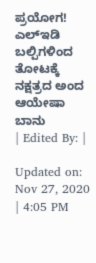ಪ್ರಯೋಗ!
ಎಲ್ಇಡಿ ಬಲ್ಪಿಗಳಿಂದ ತೋಟಕ್ಕೆ ನಕ್ಷತ್ರದ ಅಂದ
ಆಯೇಷಾ ಬಾನು
| Edited By: |

Updated on: Nov 27, 2020 | 4:05 PM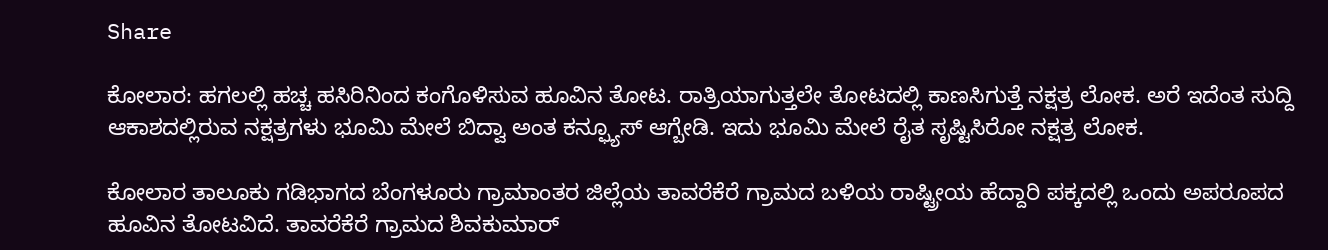Share

ಕೋಲಾರ: ಹಗಲಲ್ಲಿ ಹಚ್ಚ ಹಸಿರಿನಿಂದ ಕಂಗೊಳಿಸುವ ಹೂವಿನ ತೋಟ. ರಾತ್ರಿಯಾಗುತ್ತಲೇ ತೋಟದಲ್ಲಿ ಕಾಣಸಿಗುತ್ತೆ ನಕ್ಷತ್ರ ಲೋಕ. ಅರೆ ಇದೆಂತ ಸುದ್ದಿ ಆಕಾಶದಲ್ಲಿರುವ ನಕ್ಷತ್ರಗಳು ಭೂಮಿ ಮೇಲೆ ಬಿದ್ವಾ ಅಂತ ಕನ್ಫ್ಯೂಸ್ ಆಗ್ಬೇಡಿ. ಇದು ಭೂಮಿ ಮೇಲೆ ರೈತ ಸೃಷ್ಟಿಸಿರೋ ನಕ್ಷತ್ರ ಲೋಕ.

ಕೋಲಾರ ತಾಲೂಕು ಗಡಿಭಾಗದ ಬೆಂಗಳೂರು ಗ್ರಾಮಾಂತರ ಜಿಲ್ಲೆಯ ತಾವರೆಕೆರೆ ಗ್ರಾಮದ ಬಳಿಯ ರಾಷ್ಟ್ರೀಯ ಹೆದ್ದಾರಿ ಪಕ್ಕದಲ್ಲಿ ಒಂದು ಅಪರೂಪದ ಹೂವಿನ ತೋಟವಿದೆ. ತಾವರೆಕೆರೆ ಗ್ರಾಮದ ಶಿವಕುಮಾರ್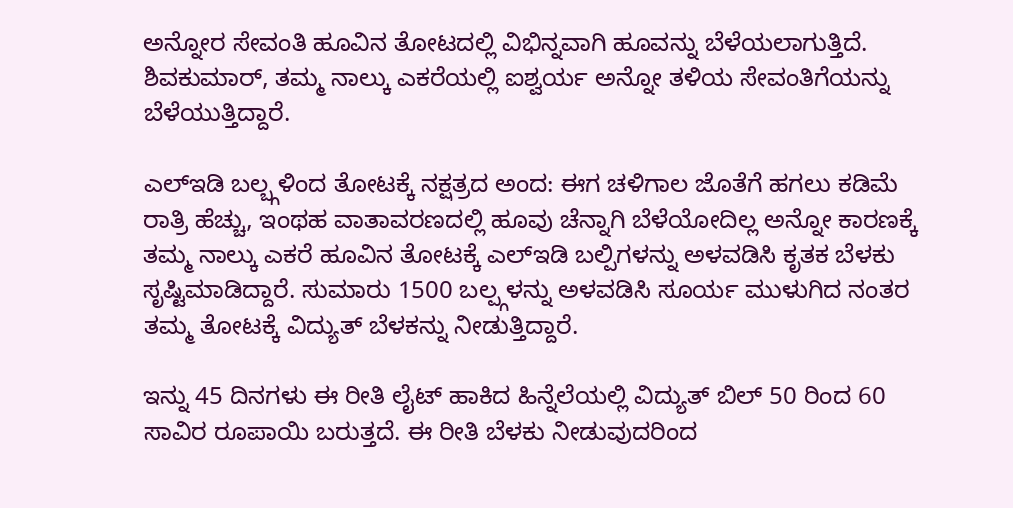ಅನ್ನೋರ ಸೇವಂತಿ ಹೂವಿನ ತೋಟದಲ್ಲಿ ವಿಭಿನ್ನವಾಗಿ ಹೂವನ್ನು ಬೆಳೆಯಲಾಗುತ್ತಿದೆ. ಶಿವಕುಮಾರ್, ತಮ್ಮ ನಾಲ್ಕು ಎಕರೆಯಲ್ಲಿ ಐಶ್ವರ್ಯ ಅನ್ನೋ ತಳಿಯ ಸೇವಂತಿಗೆಯನ್ನು ಬೆಳೆಯುತ್ತಿದ್ದಾರೆ.

ಎಲ್ಇಡಿ ಬಲ್ಬ್ಗಳಿಂದ ತೋಟಕ್ಕೆ ನಕ್ಷತ್ರದ ಅಂದ: ಈಗ ಚಳಿಗಾಲ ಜೊತೆಗೆ ಹಗಲು ಕಡಿಮೆ ರಾತ್ರಿ ಹೆಚ್ಚು, ಇಂಥಹ ವಾತಾವರಣದಲ್ಲಿ ಹೂವು ಚೆನ್ನಾಗಿ ಬೆಳೆಯೋದಿಲ್ಲ ಅನ್ನೋ ಕಾರಣಕ್ಕೆ ತಮ್ಮ ನಾಲ್ಕು ಎಕರೆ ಹೂವಿನ ತೋಟಕ್ಕೆ ಎಲ್ಇಡಿ ಬಲ್ಪಿಗಳನ್ನು ಅಳವಡಿಸಿ ಕೃತಕ ಬೆಳಕು ಸೃಷ್ಟಿಮಾಡಿದ್ದಾರೆ. ಸುಮಾರು 1500 ಬಲ್ಪ್ಗಳನ್ನು ಅಳವಡಿಸಿ ಸೂರ್ಯ ಮುಳುಗಿದ ನಂತರ ತಮ್ಮ ತೋಟಕ್ಕೆ ವಿದ್ಯುತ್ ಬೆಳಕನ್ನು ನೀಡುತ್ತಿದ್ದಾರೆ.

ಇನ್ನು 45 ದಿನಗಳು ಈ ರೀತಿ ಲೈಟ್ ಹಾಕಿದ ಹಿನ್ನೆಲೆಯಲ್ಲಿ ವಿದ್ಯುತ್ ಬಿಲ್ 50 ರಿಂದ 60 ಸಾವಿರ ರೂಪಾಯಿ ಬರುತ್ತದೆ. ಈ ರೀತಿ ಬೆಳಕು ನೀಡುವುದರಿಂದ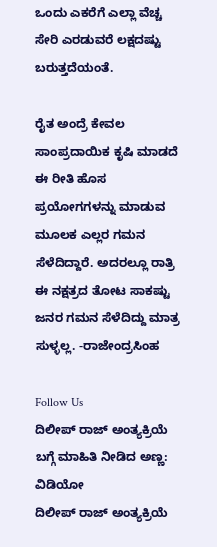ಒಂದು ಎಕರೆಗೆ ಎಲ್ಲಾ ವೆಚ್ಚ ಸೇರಿ ಎರಡುವರೆ ಲಕ್ಷದಷ್ಟು ಬರುತ್ತದೆಯಂತೆ.

ರೈತ ಅಂದ್ರೆ ಕೇವಲ ಸಾಂಪ್ರದಾಯಿಕ ಕೃಷಿ ಮಾಡದೆ ಈ ರೀತಿ ಹೊಸ ಪ್ರಯೋಗಗಳನ್ನು ಮಾಡುವ ಮೂಲಕ ಎಲ್ಲರ ಗಮನ ಸೆಳೆದಿದ್ದಾರೆ. ಅದರಲ್ಲೂ ರಾತ್ರಿ ಈ ನಕ್ಷತ್ರದ ತೋಟ ಸಾಕಷ್ಟು ಜನರ ಗಮನ ಸೆಳೆದಿದ್ದು ಮಾತ್ರ ಸುಳ್ಳಲ್ಲ. -ರಾಜೇಂದ್ರಸಿಂಹ

Follow Us
ದಿಲೀಪ್ ರಾಜ್ ಅಂತ್ಯಕ್ರಿಯೆ ಬಗ್ಗೆ ಮಾಹಿತಿ ನೀಡಿದ ಅಣ್ಣ: ವಿಡಿಯೋ
ದಿಲೀಪ್ ರಾಜ್ ಅಂತ್ಯಕ್ರಿಯೆ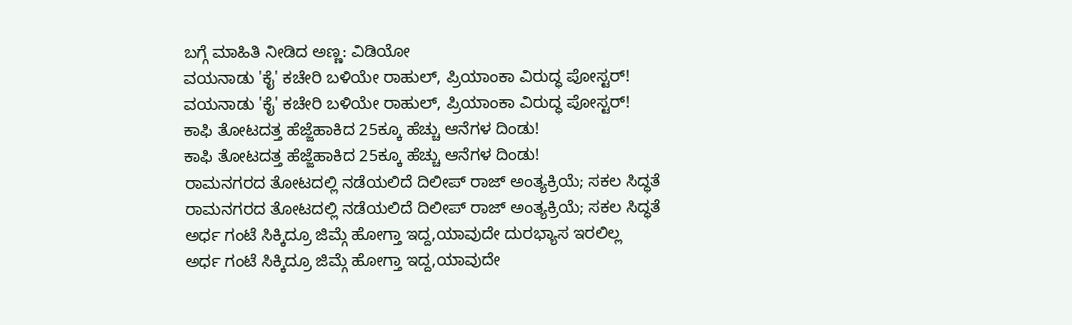ಬಗ್ಗೆ ಮಾಹಿತಿ ನೀಡಿದ ಅಣ್ಣ: ವಿಡಿಯೋ
ವಯನಾಡು 'ಕೈ' ಕಚೇರಿ ಬಳಿಯೇ ರಾಹುಲ್, ಪ್ರಿಯಾಂಕಾ ವಿರುದ್ಧ ಪೋಸ್ಟರ್!
ವಯನಾಡು 'ಕೈ' ಕಚೇರಿ ಬಳಿಯೇ ರಾಹುಲ್, ಪ್ರಿಯಾಂಕಾ ವಿರುದ್ಧ ಪೋಸ್ಟರ್!
ಕಾಫಿ ತೋಟದತ್ತ ಹೆಜ್ಜೆಹಾಕಿದ 25ಕ್ಕೂ ಹೆಚ್ಚು ಆನೆಗಳ ದಿಂಡು!
ಕಾಫಿ ತೋಟದತ್ತ ಹೆಜ್ಜೆಹಾಕಿದ 25ಕ್ಕೂ ಹೆಚ್ಚು ಆನೆಗಳ ದಿಂಡು!
ರಾಮನಗರದ ತೋಟದಲ್ಲಿ ನಡೆಯಲಿದೆ ದಿಲೀಪ್ ರಾಜ್ ಅಂತ್ಯಕ್ರಿಯೆ; ಸಕಲ ಸಿದ್ಧತೆ
ರಾಮನಗರದ ತೋಟದಲ್ಲಿ ನಡೆಯಲಿದೆ ದಿಲೀಪ್ ರಾಜ್ ಅಂತ್ಯಕ್ರಿಯೆ; ಸಕಲ ಸಿದ್ಧತೆ
ಅರ್ಧ ಗಂಟೆ ಸಿಕ್ಕಿದ್ರೂ ಜಿಮ್ಗೆ ಹೋಗ್ತಾ ಇದ್ದ,ಯಾವುದೇ ದುರಭ್ಯಾಸ ಇರಲಿಲ್ಲ
ಅರ್ಧ ಗಂಟೆ ಸಿಕ್ಕಿದ್ರೂ ಜಿಮ್ಗೆ ಹೋಗ್ತಾ ಇದ್ದ,ಯಾವುದೇ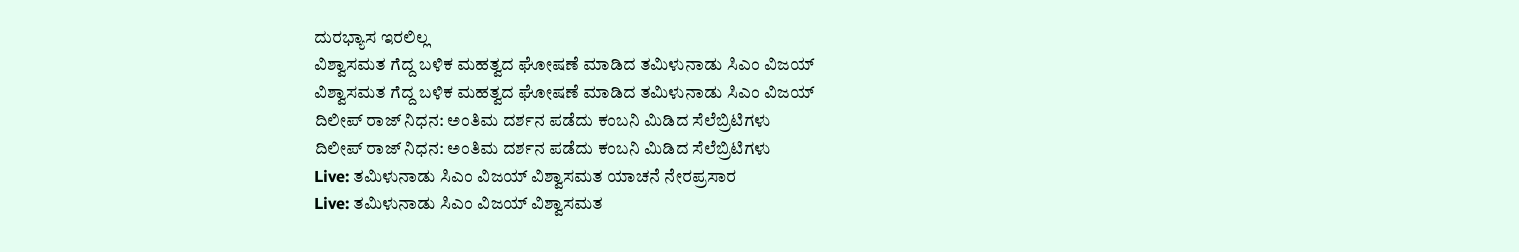ದುರಭ್ಯಾಸ ಇರಲಿಲ್ಲ
ವಿಶ್ವಾಸಮತ ಗೆದ್ದ ಬಳಿಕ ಮಹತ್ವದ ಘೋಷಣೆ ಮಾಡಿದ ತಮಿಳುನಾಡು ಸಿಎಂ ವಿಜಯ್
ವಿಶ್ವಾಸಮತ ಗೆದ್ದ ಬಳಿಕ ಮಹತ್ವದ ಘೋಷಣೆ ಮಾಡಿದ ತಮಿಳುನಾಡು ಸಿಎಂ ವಿಜಯ್
ದಿಲೀಪ್ ರಾಜ್ ನಿಧನ: ಅಂತಿಮ ದರ್ಶನ ಪಡೆದು ಕಂಬನಿ ಮಿಡಿದ ಸೆಲೆಬ್ರಿಟಿಗಳು
ದಿಲೀಪ್ ರಾಜ್ ನಿಧನ: ಅಂತಿಮ ದರ್ಶನ ಪಡೆದು ಕಂಬನಿ ಮಿಡಿದ ಸೆಲೆಬ್ರಿಟಿಗಳು
Live: ತಮಿಳುನಾಡು ಸಿಎಂ ವಿಜಯ್ ವಿಶ್ವಾಸಮತ ಯಾಚನೆ ನೇರಪ್ರಸಾರ
Live: ತಮಿಳುನಾಡು ಸಿಎಂ ವಿಜಯ್ ವಿಶ್ವಾಸಮತ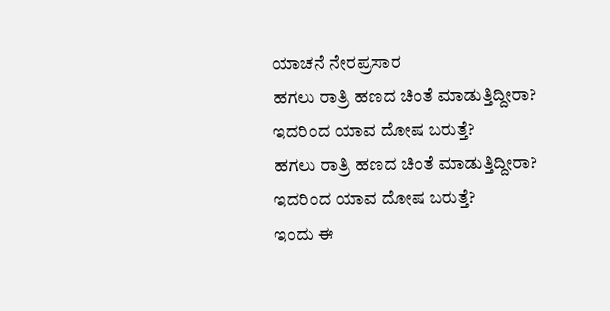ಯಾಚನೆ ನೇರಪ್ರಸಾರ
ಹಗಲು ರಾತ್ರಿ ಹಣದ ಚಿಂತೆ ಮಾಡುತ್ತಿದ್ದೀರಾ? ಇದರಿಂದ ಯಾವ ದೋಷ ಬರುತ್ತೆ?
ಹಗಲು ರಾತ್ರಿ ಹಣದ ಚಿಂತೆ ಮಾಡುತ್ತಿದ್ದೀರಾ? ಇದರಿಂದ ಯಾವ ದೋಷ ಬರುತ್ತೆ?
ಇಂದು ಈ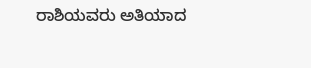ರಾಶಿಯವರು ಅತಿಯಾದ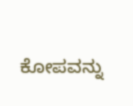ಕೋಪವನ್ನು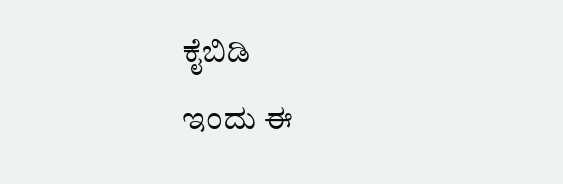ಕೈಬಿಡಿ
ಇಂದು ಈ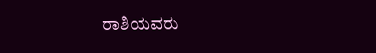ರಾಶಿಯವರು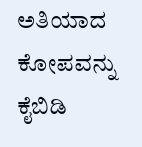ಅತಿಯಾದ ಕೋಪವನ್ನು ಕೈಬಿಡಿ